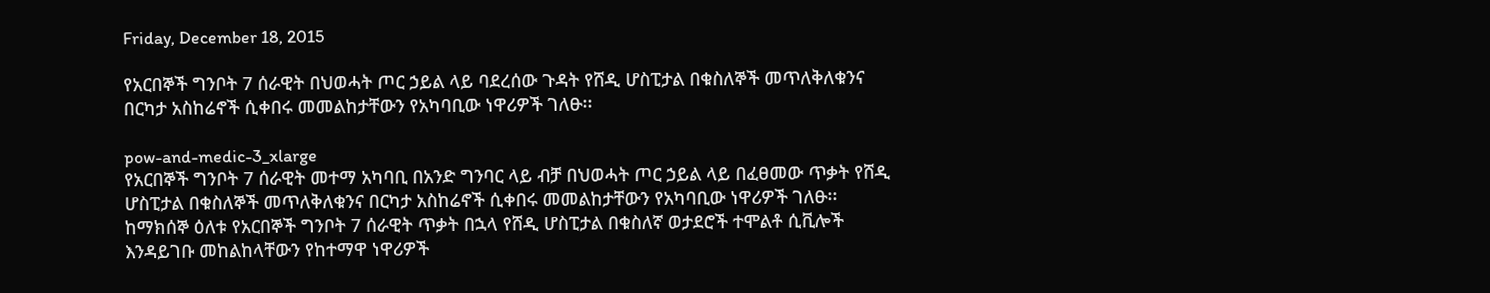Friday, December 18, 2015

የአርበኞች ግንቦት 7 ሰራዊት በህወሓት ጦር ኃይል ላይ ባደረሰው ጉዳት የሸዲ ሆስፒታል በቁስለኞች መጥለቅለቁንና በርካታ አስከሬኖች ሲቀበሩ መመልከታቸውን የአካባቢው ነዋሪዎች ገለፁ፡፡

pow-and-medic-3_xlarge
የአርበኞች ግንቦት 7 ሰራዊት መተማ አካባቢ በአንድ ግንባር ላይ ብቻ በህወሓት ጦር ኃይል ላይ በፈፀመው ጥቃት የሸዲ ሆስፒታል በቁስለኞች መጥለቅለቁንና በርካታ አስከሬኖች ሲቀበሩ መመልከታቸውን የአካባቢው ነዋሪዎች ገለፁ፡፡
ከማክሰኞ ዕለቱ የአርበኞች ግንቦት 7 ሰራዊት ጥቃት በኋላ የሸዲ ሆስፒታል በቁስለኛ ወታደሮች ተሞልቶ ሲቪሎች እንዳይገቡ መከልከላቸውን የከተማዋ ነዋሪዎች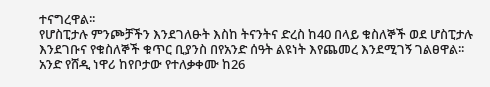ተናግረዋል፡፡
የሆስፒታሉ ምንጮቻችን እንደገለፁት እስከ ትናንትና ድረስ ከ40 በላይ ቁስለኞች ወደ ሆስፒታሉ እንደገቡና የቁስለኞች ቁጥር ቢያንስ በየአንድ ሰዓት ልዩነት እየጨመረ እንደሚገኝ ገልፀዋል፡፡
አንድ የሸዲ ነዋሪ ከየቦታው የተለቃቀሙ ከ26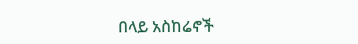በላይ አስከሬኖች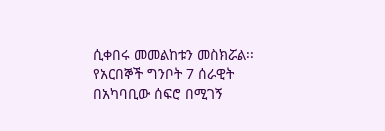ሲቀበሩ መመልከቱን መስክሯል፡፡
የአርበኞች ግንቦት 7 ሰራዊት በአካባቢው ሰፍሮ በሚገኝ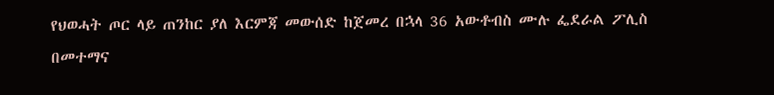የህወሓት ጦር ላይ ጠንከር ያለ እርምጃ መውሰድ ከጀመረ በኋላ 36 አውቶብስ ሙሉ ፌደራል ፖሊስ በመተማና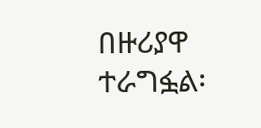በዙሪያዋ ተራግፏል፡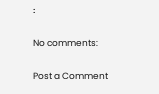፡

No comments:

Post a Comment